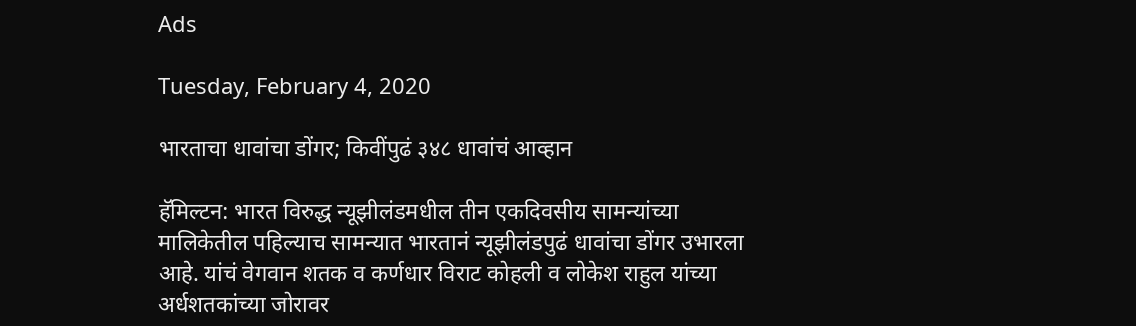Ads

Tuesday, February 4, 2020

भारताचा धावांचा डोंगर; किवींपुढं ३४८ धावांचं आव्हान

हॅमिल्टन: भारत विरुद्ध न्यूझीलंडमधील तीन एकदिवसीय सामन्यांच्या मालिकेतील पहिल्याच सामन्यात भारतानं न्यूझीलंडपुढं धावांचा डोंगर उभारला आहे. यांचं वेगवान शतक व कर्णधार विराट कोहली व लोकेश राहुल यांच्या अर्धशतकांच्या जोरावर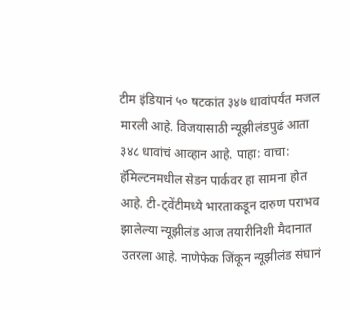टीम इंडियानं ५० षटकांत ३४७ धावांपर्यंत मजल मारली आहे. विजयासाठी न्यूझीलंडपुढं आता ३४८ धावांचं आव्हान आहे. पाहा: वाचा: हॅमिल्टनमधील सेडन पार्कवर हा सामना होत आहे. टी-ट्वेंटीमध्ये भारताकडून दारुण पराभव झालेल्या न्यूझीलंड आज तयारीनिशी मैदानात उतरला आहे. नाणेफेक जिंकून न्यूझीलंड संघानं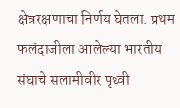क्षेत्ररक्षणाचा निर्णय घेतला. प्रथम फलंदाजीला आलेल्या भारतीय संघाचे सलामीवीर पृथ्वी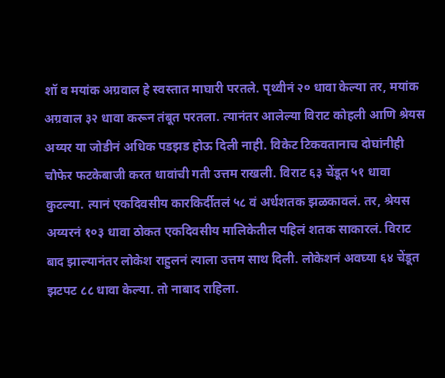शॉ व मयांक अग्रवाल हे स्वस्तात माघारी परतले. पृथ्वीनं २० धावा केल्या तर, मयांक अग्रवाल ३२ धावा करून तंबूत परतला. त्यानंतर आलेल्या विराट कोहली आणि श्रेयस अय्यर या जोडीनं अधिक पडझड होऊ दिली नाही. विकेट टिकवतानाच दोघांनीही चौफेर फटकेबाजी करत धावांची गती उत्तम राखली. विराट ६३ चेंडूत ५१ धावा कुटल्या. त्यानं एकदिवसीय कारकिर्दीतलं ५८ वं अर्धशतक झळकावलं. तर, श्रेयस अय्यरनं १०३ धावा ठोकत एकदिवसीय मालिकेतील पहिलं शतक साकारलं. विराट बाद झाल्यानंतर लोकेश राहुलनं त्याला उत्तम साथ दिली. लोकेशनं अवघ्या ६४ चेंडूत झटपट ८८ धावा केल्या. तो नाबाद राहिला.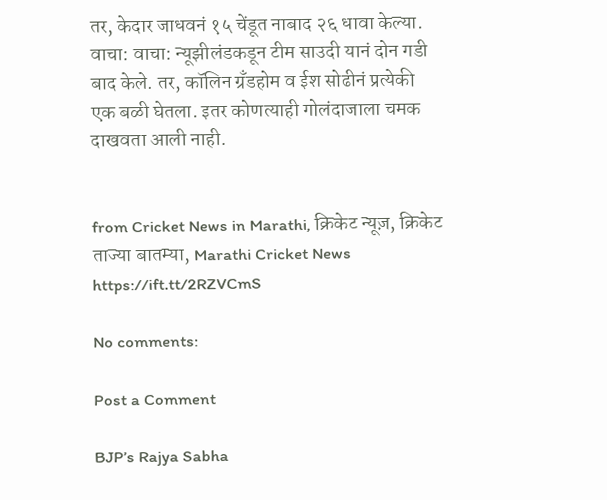तर, केदार जाधवनं १५ चेंडूत नाबाद २६ धावा केल्या. वाचा: वाचा: न्यूझीलंडकडून टीम साउदी यानं दोन गडी बाद केले. तर, कॉलिन ग्रँडहोम व ईश सोढीनं प्रत्येकी एक बळी घेतला. इतर कोणत्याही गोलंदाजाला चमक दाखवता आली नाही.


from Cricket News in Marathi, क्रिकेट न्यूज़, क्रिकेट ताज्या बातम्या, Marathi Cricket News https://ift.tt/2RZVCmS

No comments:

Post a Comment

BJP’s Rajya Sabha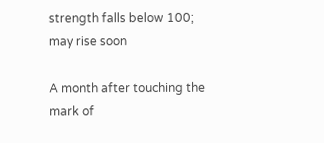strength falls below 100; may rise soon

A month after touching the mark of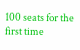100 seats for the first time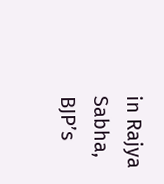in Rajya Sabha, BJP’s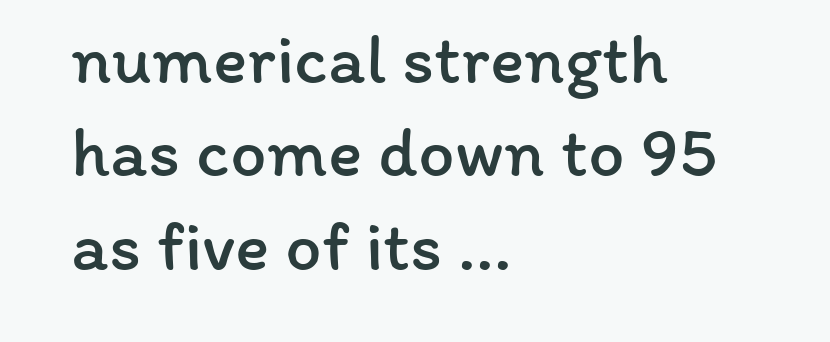numerical strength has come down to 95 as five of its ...